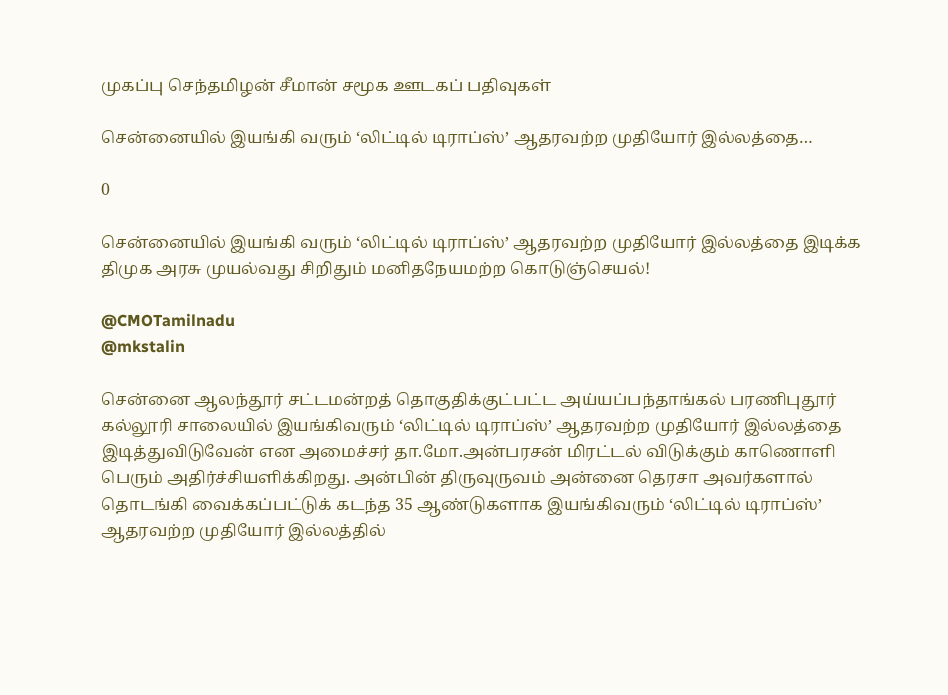முகப்பு செந்தமிழன் சீமான் சமூக ஊடகப் பதிவுகள்

சென்னையில் இயங்கி வரும் ‘லிட்டில் டிராப்ஸ்’ ஆதரவற்ற முதியோர் இல்லத்தை…

0

சென்னையில் இயங்கி வரும் ‘லிட்டில் டிராப்ஸ்’ ஆதரவற்ற முதியோர் இல்லத்தை இடிக்க திமுக அரசு முயல்வது சிறிதும் மனிதநேயமற்ற கொடுஞ்செயல்!

@CMOTamilnadu
@mkstalin

சென்னை ஆலந்தூர் சட்டமன்றத் தொகுதிக்குட்பட்ட அய்யப்பந்தாங்கல் பரணிபுதூர் கல்லூரி சாலையில் இயங்கிவரும் ‘லிட்டில் டிராப்ஸ்’ ஆதரவற்ற முதியோர் இல்லத்தை இடித்துவிடுவேன் என அமைச்சர் தா.மோ.அன்பரசன் மிரட்டல் விடுக்கும் காணொளி பெரும் அதிர்ச்சியளிக்கிறது. அன்பின் திருவுருவம் அன்னை தெரசா அவர்களால் தொடங்கி வைக்கப்பட்டுக் கடந்த 35 ஆண்டுகளாக இயங்கிவரும் ‘லிட்டில் டிராப்ஸ்’ ஆதரவற்ற முதியோர் இல்லத்தில்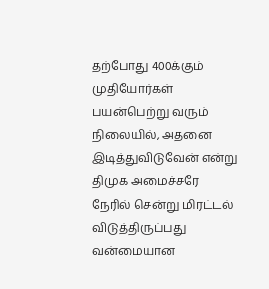தற்போது 400க்கும் முதியோர்கள் பயன்பெற்று வரும் நிலையில், அதனை இடித்துவிடுவேன் என்று திமுக அமைச்சரே நேரில் சென்று மிரட்டல் விடுத்திருப்பது வன்மையான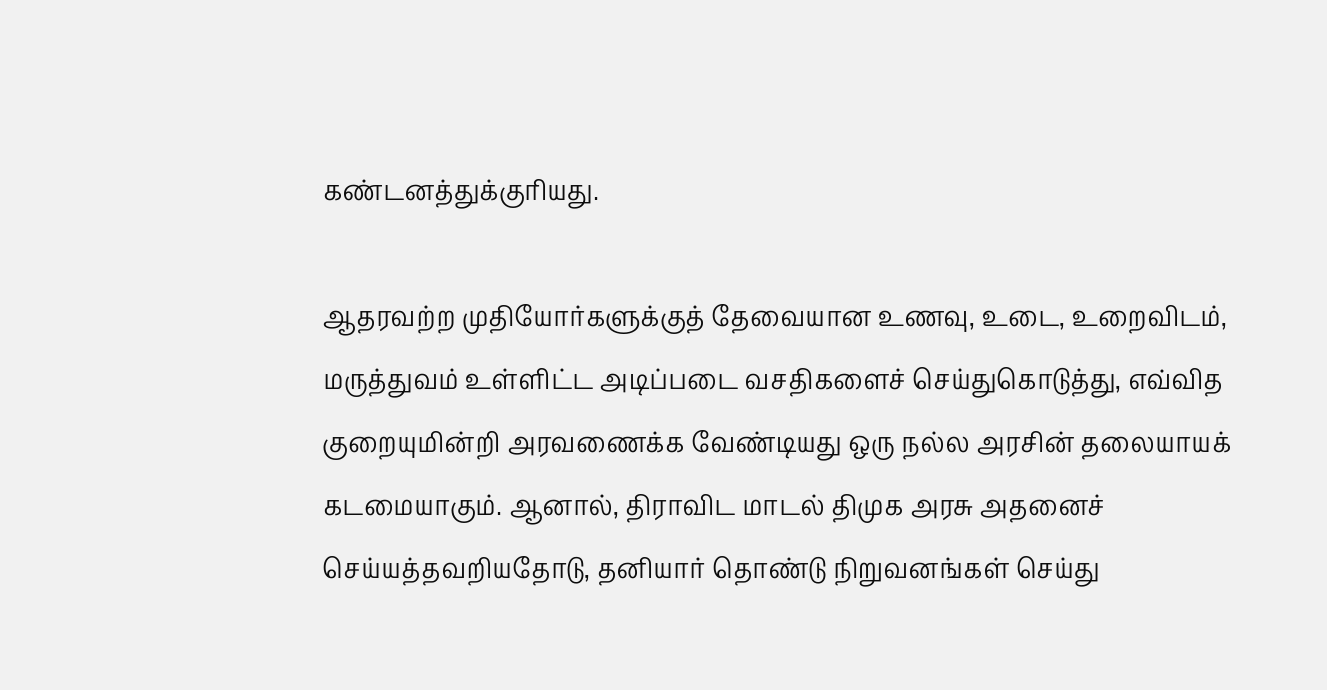கண்டனத்துக்குரியது.

ஆதரவற்ற முதியோர்களுக்குத் தேவையான உணவு, உடை, உறைவிடம், மருத்துவம் உள்ளிட்ட அடிப்படை வசதிகளைச் செய்துகொடுத்து, எவ்வித குறையுமின்றி அரவணைக்க வேண்டியது ஒரு நல்ல அரசின் தலையாயக் கடமையாகும். ஆனால், திராவிட மாடல் திமுக அரசு அதனைச் செய்யத்தவறியதோடு, தனியார் தொண்டு நிறுவனங்கள் செய்து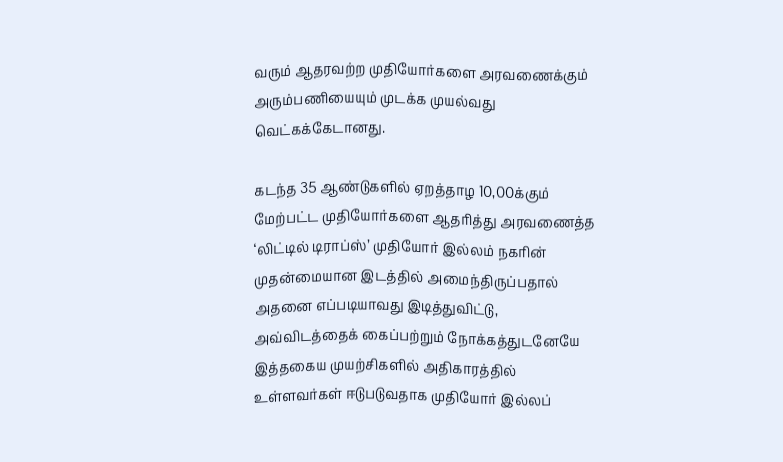வரும் ஆதரவற்ற முதியோர்களை அரவணைக்கும் அரும்பணியையும் முடக்க முயல்வது வெட்கக்கேடானது.

கடந்த 35 ஆண்டுகளில் ஏறத்தாழ 10,00க்கும் மேற்பட்ட முதியோர்களை ஆதரித்து அரவணைத்த ‘லிட்டில் டிராப்ஸ்’ முதியோர் இல்லம் நகரின் முதன்மையான இடத்தில் அமைந்திருப்பதால் அதனை எப்படியாவது இடித்துவிட்டு, அவ்விடத்தைக் கைப்பற்றும் நோக்கத்துடனேயே இத்தகைய முயற்சிகளில் அதிகாரத்தில் உள்ளவர்கள் ஈடுபடுவதாக முதியோர் இல்லப்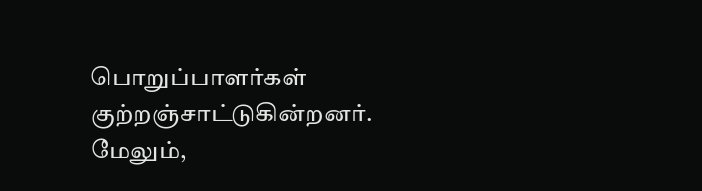பொறுப்பாளர்கள் குற்றஞ்சாட்டுகின்றனர். மேலும்,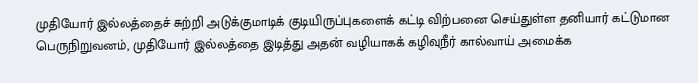முதியோர் இல்லத்தைச் சுற்றி அடுக்குமாடிக் குடியிருப்புகளைக் கட்டி விற்பனை செய்துள்ள தனியார் கட்டுமான பெருநிறுவனம், முதியோர் இல்லத்தை இடித்து அதன் வழியாகக் கழிவுநீர் கால்வாய் அமைக்க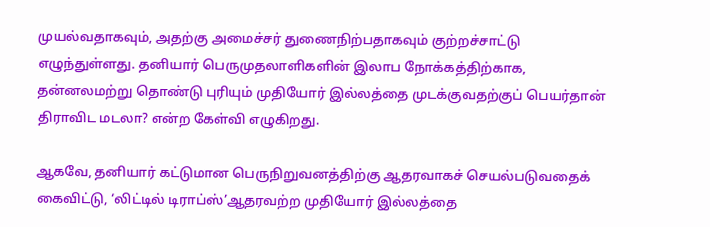முயல்வதாகவும், அதற்கு அமைச்சர் துணைநிற்பதாகவும் குற்றச்சாட்டு எழுந்துள்ளது. தனியார் பெருமுதலாளிகளின் இலாப நோக்கத்திற்காக, தன்னலமற்று தொண்டு புரியும் முதியோர் இல்லத்தை முடக்குவதற்குப் பெயர்தான் திராவிட மடலா? என்ற கேள்வி எழுகிறது.

ஆகவே, தனியார் கட்டுமான பெருநிறுவனத்திற்கு ஆதரவாகச் செயல்படுவதைக் கைவிட்டு, ‘லிட்டில் டிராப்ஸ்’ஆதரவற்ற முதியோர் இல்லத்தை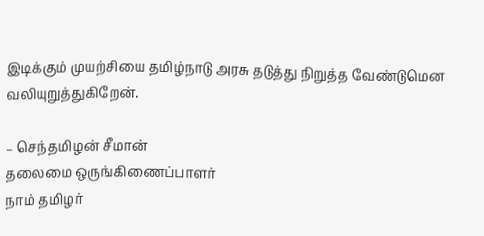இடிக்கும் முயற்சியை தமிழ்நாடு அரசு தடுத்து நிறுத்த வேண்டுமென வலியுறுத்துகிறேன்.

– செந்தமிழன் சீமான்
தலைமை ஒருங்கிணைப்பாளர்
நாம் தமிழர்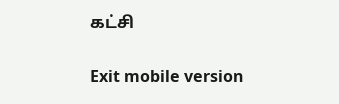கட்சி

Exit mobile version